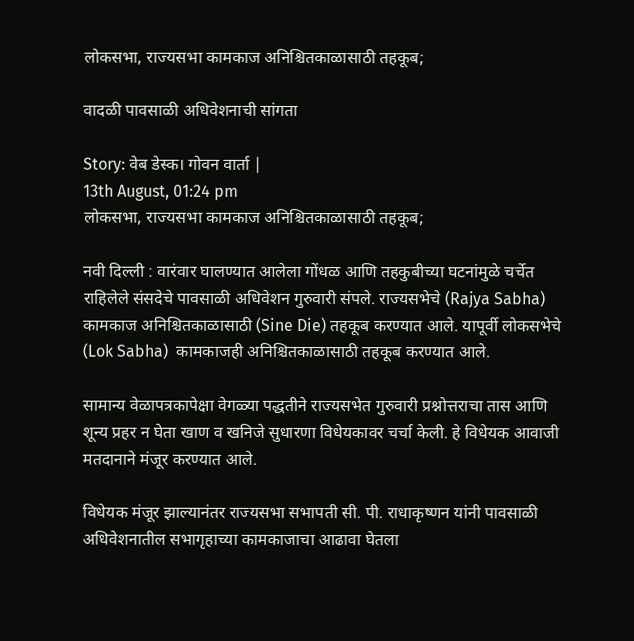लोकसभा, राज्यसभा कामकाज अनिश्चितकाळासाठी तहकूब;

वादळी पावसाळी अधिवेशनाची सांगता

Story: वेब डेस्क। गोवन वार्ता |
13th August, 01:24 pm
लोकसभा, राज्यसभा कामकाज अनिश्चितकाळासाठी तहकूब;

नवी दिल्ली : वारंवार घालण्यात आलेला गोंधळ आणि तहकुबीच्या घटनांमुळे चर्चेत राहिलेले संसदेचे पावसाळी अधिवेशन गुरुवारी संपले. राज्यसभेचे (Rajya Sabha) कामकाज अनिश्चितकाळासाठी (Sine Die) तहकूब करण्यात आले. यापूर्वी लोकसभेचे  (Lok Sabha)  कामकाजही अनिश्चितकाळासाठी तहकूब करण्यात आले.

सामान्य वेळापत्रकापेक्षा वेगळ्या पद्धतीने राज्यसभेत गुरुवारी प्रश्नोत्तराचा तास आणि शून्य प्रहर न घेता खाण व खनिजे सुधारणा विधेयकावर चर्चा केली. हे विधेयक आवाजी मतदानाने मंजूर करण्यात आले.

विधेयक मंजूर झाल्यानंतर राज्यसभा सभापती सी. पी. राधाकृष्णन यांनी पावसाळी अधिवेशनातील सभागृहाच्या कामकाजाचा आढावा घेतला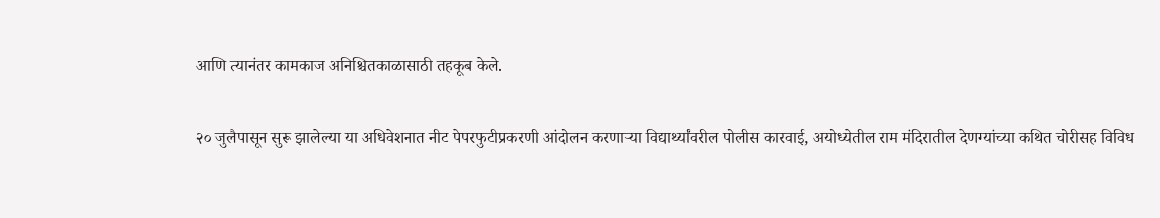आणि त्यानंतर कामकाज अनिश्चितकाळासाठी तहकूब केले.

२० जुलैपासून सुरू झालेल्या या अधिवेशनात नीट पेपरफुटीप्रकरणी आंदोलन करणाऱ्या विद्यार्थ्यांवरील पोलीस कारवाई, अयोध्येतील राम मंदिरातील देणग्यांच्या कथित चोरीसह विविध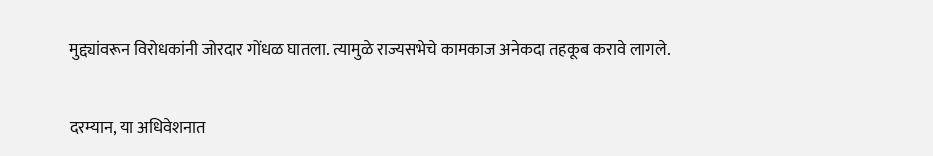मुद्द्यांवरून विरोधकांनी जोरदार गोंधळ घातला. त्यामुळे राज्यसभेचे कामकाज अनेकदा तहकूब करावे लागले.

दरम्यान, या अधिवेशनात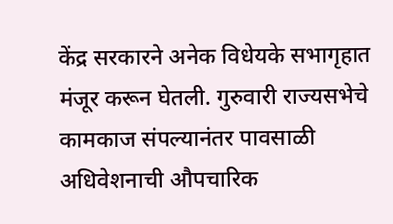केंद्र सरकारने अनेक विधेयके सभागृहात मंजूर करून घेतली. गुरुवारी राज्यसभेचे कामकाज संपल्यानंतर पावसाळी अधिवेशनाची औपचारिक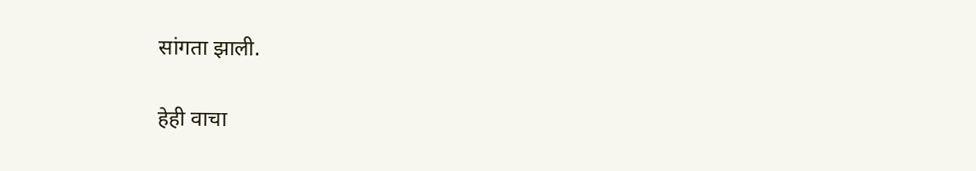सांगता झाली.

हेही वाचा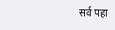सर्व पहा